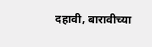दहावी, बारावीच्या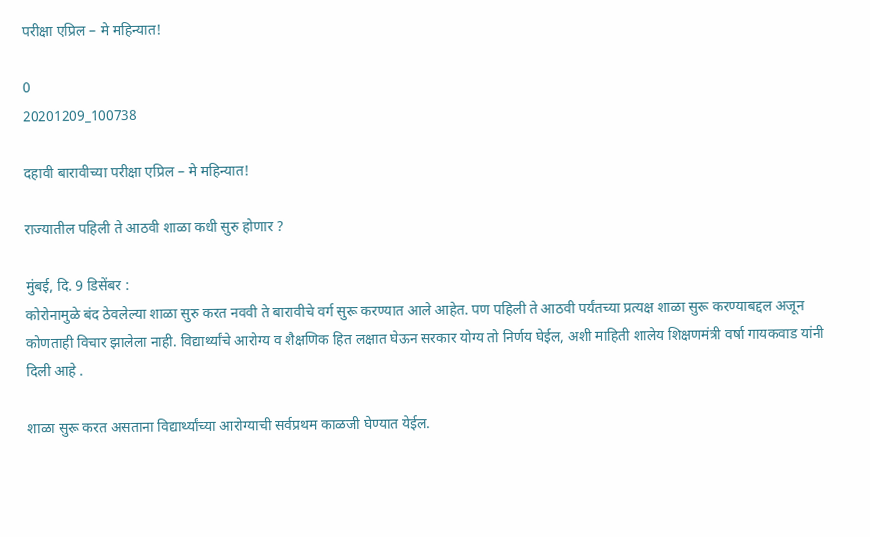परीक्षा एप्रिल – मे महिन्यात!

0
20201209_100738

दहावी बारावीच्या परीक्षा एप्रिल – मे महिन्यात!

राज्यातील पहिली ते आठवी शाळा कधी सुरु होणार ?

मुंबई, दि. 9 डिसेंबर :
कोरोनामुळे बंद ठेवलेल्या शाळा सुरु करत नववी ते बारावीचे वर्ग सुरू करण्यात आले आहेत. पण पहिली ते आठवी पर्यंतच्या प्रत्यक्ष शाळा सुरू करण्याबद्दल अजून कोणताही विचार झालेला नाही. विद्यार्थ्यांचे आरोग्य व शैक्षणिक हित लक्षात घेऊन सरकार योग्य तो निर्णय घेईल, अशी माहिती शालेय शिक्षणमंत्री वर्षा गायकवाड यांनी दिली आहे .

शाळा सुरू करत असताना विद्यार्थ्यांच्या आरोग्याची सर्वप्रथम काळजी घेण्यात येईल.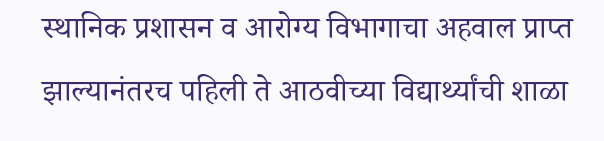स्थानिक प्रशासन व आरोग्य विभागाचा अहवाल प्राप्त झाल्यानंतरच पहिली ते आठवीच्या विद्यार्थ्यांची शाळा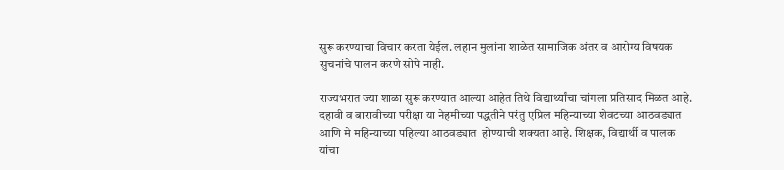सुरू करण्याचा विचार करता येईल. लहान मुलांना शाळेत सामाजिक अंतर व आरोग्य विषयक सुचनांचे पालन करणे सोपे नाही.

राज्यभरात ज्या शाळा सुरू करण्यात आल्या आहेत तिथे विद्यार्थ्यांचा चांगला प्रतिसाद मिळत आहे. दहावी व बारावीच्या परीक्षा या नेहमीच्या पद्धतीने परंतु एप्रिल महिन्याच्या शेवटच्या आठवड्यात आणि मे महिन्याच्या पहिल्या आठवड्यात  होण्याची शक्यता आहे. शिक्षक, विद्यार्थी व पालक यांचा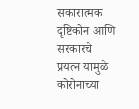सकारात्मक दृष्टिकोन आणि सरकारचे प्रयत्न यामुळे कोरोनाच्या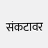संकटावर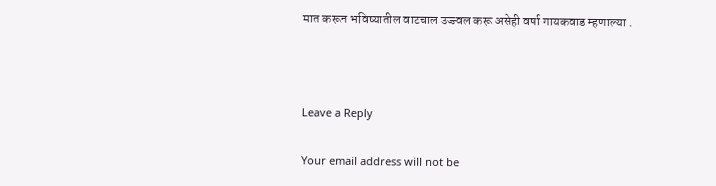मात करून भविष्यातील वाटचाल उज्ज्वल करू असेही वर्षा गायकवाड म्हणाल्या .



Leave a Reply

Your email address will not be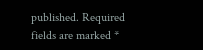published. Required fields are marked *